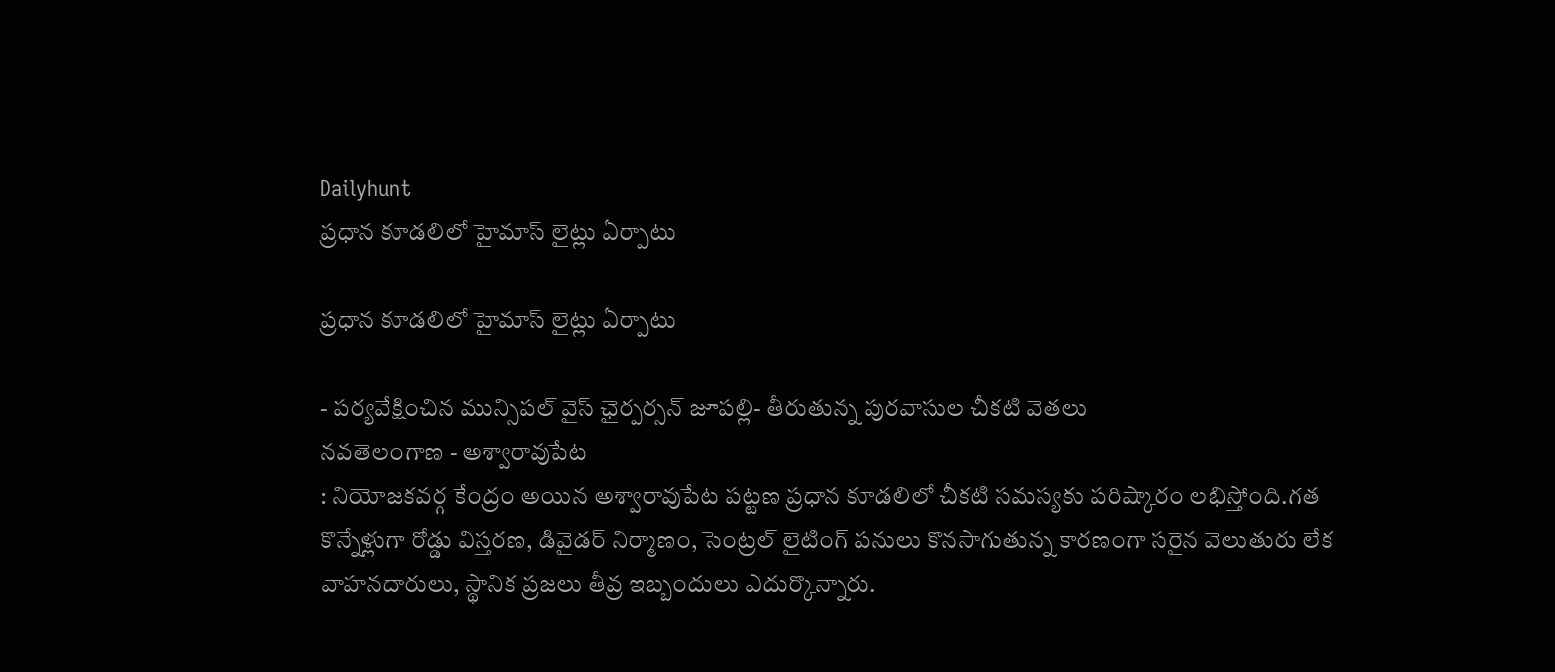Dailyhunt
ప్రధాన కూడలిలో హైమాస్ లైట్లు ఏర్పాటు

ప్రధాన కూడలిలో హైమాస్ లైట్లు ఏర్పాటు

- పర్యవేక్షించిన మున్సిపల్ వైస్ ఛైర్పర్సన్ జూపల్లి- తీరుతున్న పురవాసుల చీకటి వెతలు
నవతెలంగాణ - అశ్వారావుపేట
: నియోజకవర్గ కేంద్రం అయిన అశ్వారావుపేట పట్టణ ప్రధాన కూడలిలో చీకటి సమస్యకు పరిష్కారం లభిస్తోంది.గత కొన్నేళ్లుగా రోడ్డు విస్తరణ, డివైడర్ నిర్మాణం, సెంట్రల్ లైటింగ్ పనులు కొనసాగుతున్న కారణంగా సరైన వెలుతురు లేక వాహనదారులు, స్థానిక ప్రజలు తీవ్ర ఇబ్బందులు ఎదుర్కొన్నారు.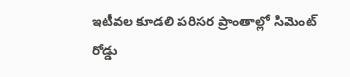ఇటీవల కూడలి పరిసర ప్రాంతాల్లో సిమెంట్ రోడ్డు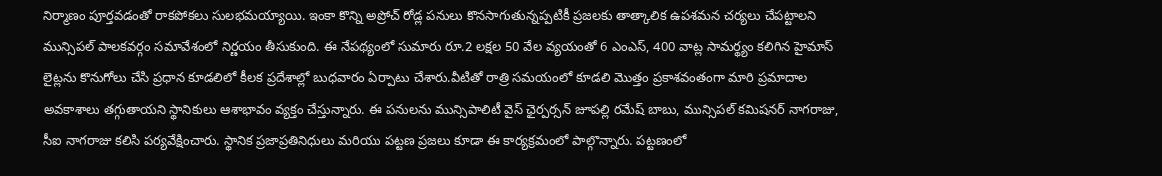నిర్మాణం పూర్తవడంతో రాకపోకలు సులభమయ్యాయి. ఇంకా కొన్ని అప్రోచ్ రోడ్ల పనులు కొనసాగుతున్నప్పటికీ ప్రజలకు తాత్కాలిక ఉపశమన చర్యలు చేపట్టాలని మున్సిపల్ పాలకవర్గం సమావేశంలో నిర్ణయం తీసుకుంది. ఈ నేపథ్యంలో సుమారు రూ.2 లక్షల 50 వేల వ్యయంతో 6 ఎంఎస్, 400 వాట్ల సామర్థ్యం కలిగిన హైమాస్ లైట్లను కొనుగోలు చేసి ప్రధాన కూడలిలో కీలక ప్రదేశాల్లో బుధవారం ఏర్పాటు చేశారు.వీటితో రాత్రి సమయంలో కూడలి మొత్తం ప్రకాశవంతంగా మారి ప్రమాదాల అవకాశాలు తగ్గుతాయని స్థానికులు ఆశాభావం వ్యక్తం చేస్తున్నారు. ఈ పనులను మున్సిపాలిటీ వైస్ ఛైర్పర్సన్ జూపల్లి రమేష్ బాబు, మున్సిపల్ కమిషనర్ నాగరాజు, సీఐ నాగరాజు కలిసి పర్యవేక్షించారు. స్థానిక ప్రజాప్రతినిధులు మరియు పట్టణ ప్రజలు కూడా ఈ కార్యక్రమంలో పాల్గొన్నారు. పట్టణంలో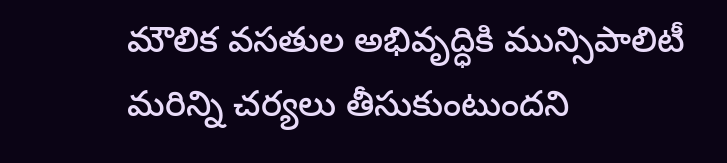మౌలిక వసతుల అభివృద్ధికి మున్సిపాలిటీ మరిన్ని చర్యలు తీసుకుంటుందని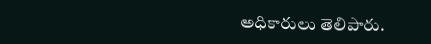అధికారులు తెలిపారు.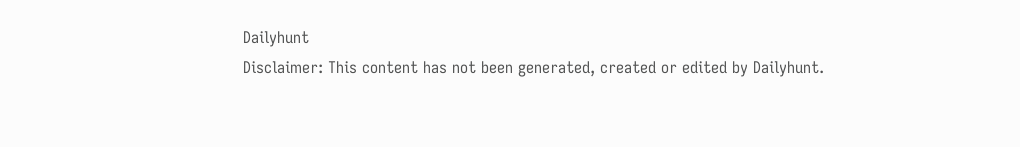Dailyhunt
Disclaimer: This content has not been generated, created or edited by Dailyhunt.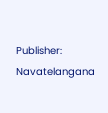Publisher: Navatelangana